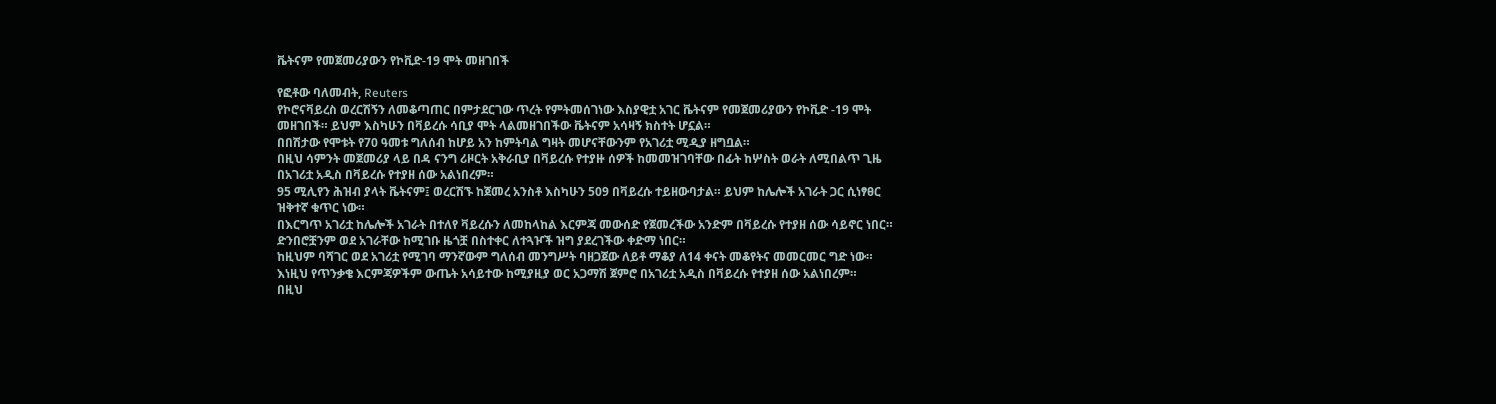ቬትናም የመጀመሪያውን የኮቪድ-19 ሞት መዘገበች

የፎቶው ባለመብት, Reuters
የኮሮናቫይረስ ወረርሽኝን ለመቆጣጠር በምታደርገው ጥረት የምትመሰገነው እስያዊቷ አገር ቬትናም የመጀመሪያውን የኮቪድ -19 ሞት መዘገበች። ይህም እስካሁን በቫይረሱ ሳቢያ ሞት ላልመዘገበችው ቬትናም አሳዛኝ ክስተት ሆኗል።
በበሽታው የሞቱት የ70 ዓመቱ ግለሰብ ከሆይ አን ከምትባል ግዛት መሆናቸውንም የአገሪቷ ሚዲያ ዘግቧል።
በዚህ ሳምንት መጀመሪያ ላይ በዳ ናንግ ሪዞርት አቅራቢያ በቫይረሱ የተያዙ ሰዎች ከመመዝገባቸው በፊት ከሦስት ወራት ለሚበልጥ ጊዜ በአገሪቷ አዲስ በቫይረሱ የተያዘ ሰው አልነበረም።
95 ሚሊየን ሕዝብ ያላት ቬትናም፤ ወረርሽኙ ከጀመረ አንስቶ እስካሁን 509 በቫይረሱ ተይዘውባታል። ይህም ከሌሎች አገራት ጋር ሲነፃፀር ዝቅተኛ ቁጥር ነው።
በእርግጥ አገሪቷ ከሌሎች አገራት በተለየ ቫይረሱን ለመከላከል እርምጃ መውሰድ የጀመረችው አንድም በቫይረሱ የተያዘ ሰው ሳይኖር ነበር።
ድንበሮቿንም ወደ አገራቸው ከሚገቡ ዜጎቿ በስተቀር ለተጓዦች ዝግ ያደረገችው ቀድማ ነበር።
ከዚህም ባሻገር ወደ አገሪቷ የሚገባ ማንኛውም ግለሰብ መንግሥት ባዘጋጀው ለይቶ ማቆያ ለ14 ቀናት መቆየትና መመርመር ግድ ነው።
እነዚህ የጥንቃቄ እርምጃዎችም ውጤት አሳይተው ከሚያዚያ ወር አጋማሽ ጀምሮ በአገሪቷ አዲስ በቫይረሱ የተያዘ ሰው አልነበረም።
በዚህ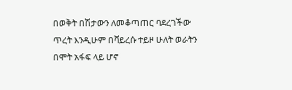በወቅት በሽታውን ለመቆጣጠር ባደረገችው ጥረት እንዲሁም በቫይረሱ ተይዞ ሁለት ወራትን በሞት አፋፍ ላይ ሆኖ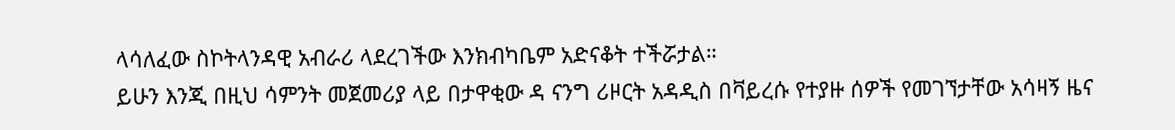ላሳለፈው ስኮትላንዳዊ አብራሪ ላደረገችው እንክብካቤም አድናቆት ተችሯታል።
ይሁን እንጂ በዚህ ሳምንት መጀመሪያ ላይ በታዋቂው ዳ ናንግ ሪዞርት አዳዲስ በቫይረሱ የተያዙ ሰዎች የመገኘታቸው አሳዛኝ ዜና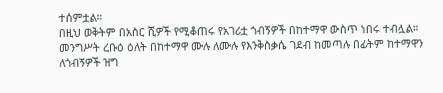ተሰምቷል።
በዚህ ወቅትም በአስር ሺዎች የሚቆጠሩ የአገሪቷ ጎብኝዎች በከተማዋ ውስጥ ነበሩ ተብሏል።
መንግሥት ረቡዕ ዕለት በከተማዋ ሙሉ ለሙሉ የእንቅስቃሴ ገደብ ከመጣሉ በፊትም ከተማዋን ለጎብኝዎች ዝግ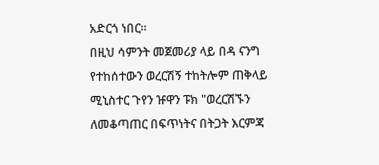አድርጎ ነበር።
በዚህ ሳምንት መጀመሪያ ላይ በዳ ናንግ የተከሰተውን ወረርሽኝ ተከትሎም ጠቅላይ ሚኒስተር ጉየን ዡዋን ፑክ "ወረርሽኙን ለመቆጣጠር በፍጥነትና በትጋት እርምጃ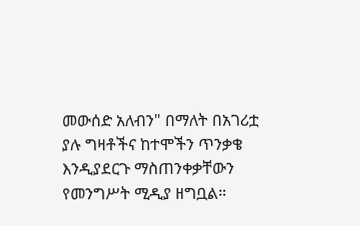መውሰድ አለብን" በማለት በአገሪቷ ያሉ ግዛቶችና ከተሞችን ጥንቃቄ እንዲያደርጉ ማስጠንቀቃቸውን የመንግሥት ሚዲያ ዘግቧል።